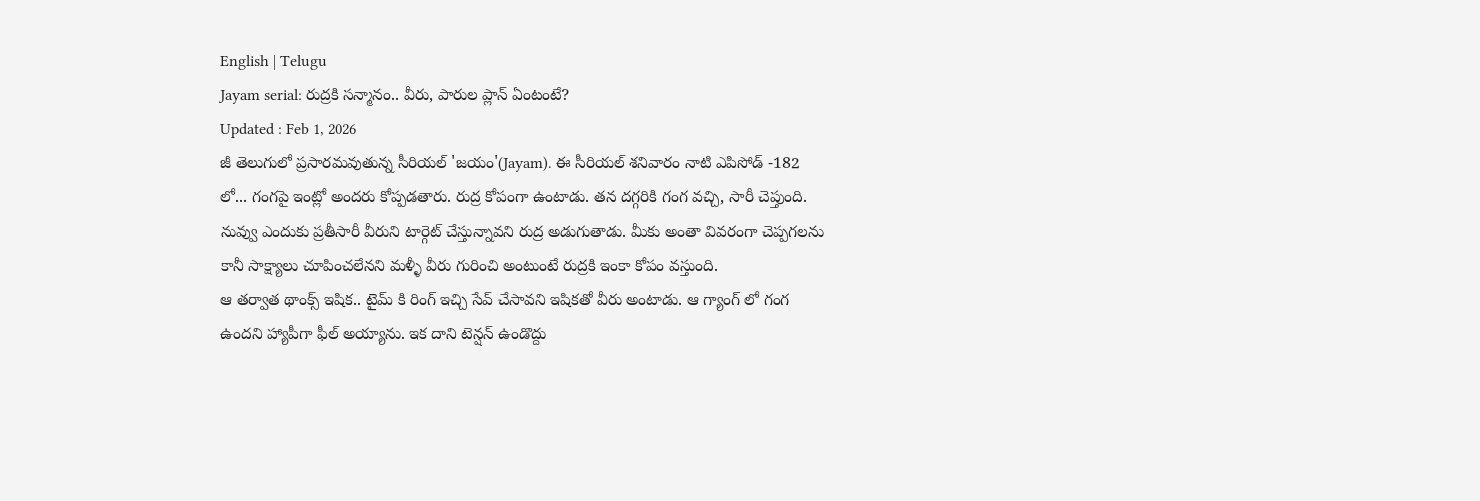English | Telugu
Jayam serial: రుద్రకి సన్మానం.. వీరు, పారుల ప్లాన్ ఏంటంటే?
Updated : Feb 1, 2026
జీ తెలుగులో ప్రసారమవుతున్న సీరియల్ 'జయం'(Jayam). ఈ సీరియల్ శనివారం నాటి ఎపిసోడ్ -182 లో... గంగపై ఇంట్లో అందరు కోప్పడతారు. రుద్ర కోపంగా ఉంటాడు. తన దగ్గరికి గంగ వచ్చి, సారీ చెప్తుంది. నువ్వు ఎందుకు ప్రతీసారీ వీరుని టార్గెట్ చేస్తున్నావని రుద్ర అడుగుతాడు. మీకు అంతా వివరంగా చెప్పగలను కానీ సాక్ష్యాలు చూపించలేనని మళ్ళీ వీరు గురించి అంటుంటే రుద్రకి ఇంకా కోపం వస్తుంది.
ఆ తర్వాత థాంక్స్ ఇషిక.. టైమ్ కి రింగ్ ఇచ్చి సేవ్ చేసావని ఇషికతో వీరు అంటాడు. ఆ గ్యాంగ్ లో గంగ ఉందని హ్యాపీగా ఫీల్ అయ్యాను. ఇక దాని టెన్షన్ ఉండొద్దు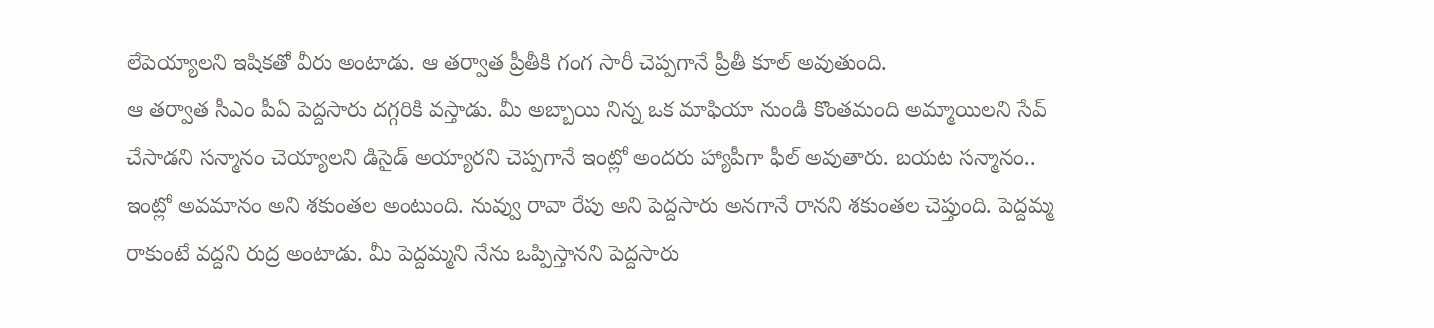లేపెయ్యాలని ఇషికతో వీరు అంటాడు. ఆ తర్వాత ప్రీతీకి గంగ సారీ చెప్పగానే ప్రీతీ కూల్ అవుతుంది.
ఆ తర్వాత సీఎం పీఏ పెద్దసారు దగ్గరికి వస్తాడు. మీ అబ్బాయి నిన్న ఒక మాఫియా నుండి కొంతమంది అమ్మాయిలని సేవ్ చేసాడని సన్మానం చెయ్యాలని డిసైడ్ అయ్యారని చెప్పగానే ఇంట్లో అందరు హ్యాపీగా ఫీల్ అవుతారు. బయట సన్మానం.. ఇంట్లో అవమానం అని శకుంతల అంటుంది. నువ్వు రావా రేపు అని పెద్దసారు అనగానే రానని శకుంతల చెప్తుంది. పెద్దమ్మ రాకుంటే వద్దని రుద్ర అంటాడు. మీ పెద్దమ్మని నేను ఒప్పిస్తానని పెద్దసారు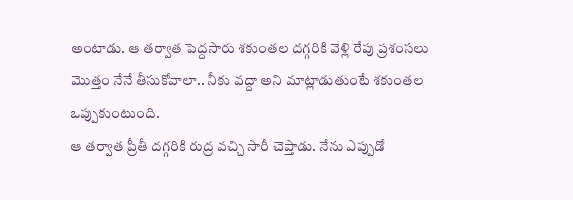అంటాడు. ఆ తర్వాత పెద్దసారు శకుంతల దగ్గరికి వెళ్లి రేపు ప్రశంసలు మొత్తం నేనే తీసుకోవాలా.. నీకు వద్దా అని మాట్లాడుతుంటే శకుంతల ఒప్పుకుంటుంది.
ఆ తర్వాత ప్రీతీ దగ్గరికి రుద్ర వచ్చి సారీ చెప్తాడు. నేను ఎప్పుడో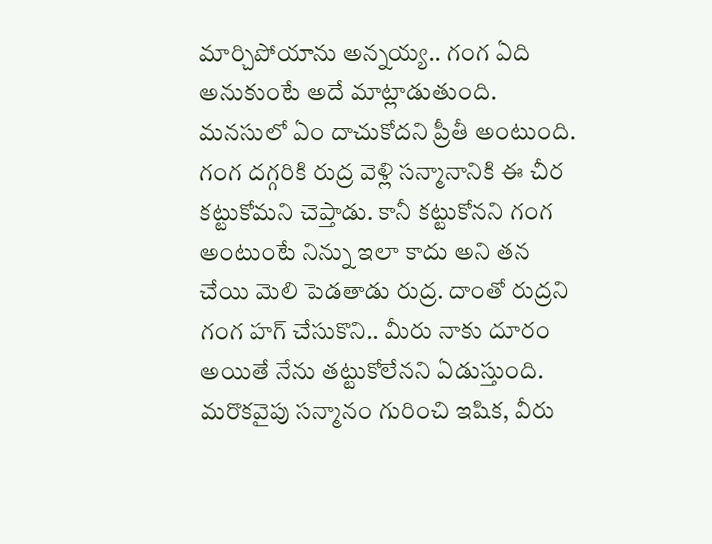మార్చిపోయాను అన్నయ్య.. గంగ ఏది అనుకుంటే అదే మాట్లాడుతుంది. మనసులో ఏం దాచుకోదని ప్రీతీ అంటుంది. గంగ దగ్గరికి రుద్ర వెళ్లి సన్మానానికి ఈ చీర కట్టుకోమని చెప్తాడు. కానీ కట్టుకోనని గంగ అంటుంటే నిన్ను ఇలా కాదు అని తన చేయి మెలి పెడతాడు రుద్ర. దాంతో రుద్రని గంగ హగ్ చేసుకొని.. మీరు నాకు దూరం అయితే నేను తట్టుకోలేనని ఏడుస్తుంది.
మరొకవైపు సన్మానం గురించి ఇషిక, వీరు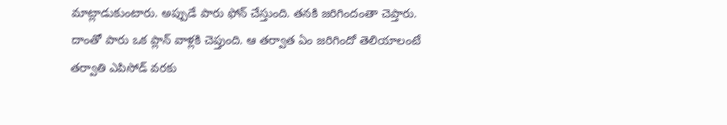మాట్లాడుకుంటారు. అప్పుడే పారు ఫోన్ చేస్తుంది. తనకి జరిగిందంతా చెప్తారు. దాంతో పారు ఒక ప్లాన్ వాళ్లకి చెప్తుంది. ఆ తర్వాత ఏం జరిగిందో తెలియాలంటే తర్వాతి ఎపిసోడ్ వరకు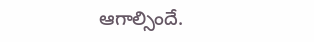ఆగాల్సిందే.